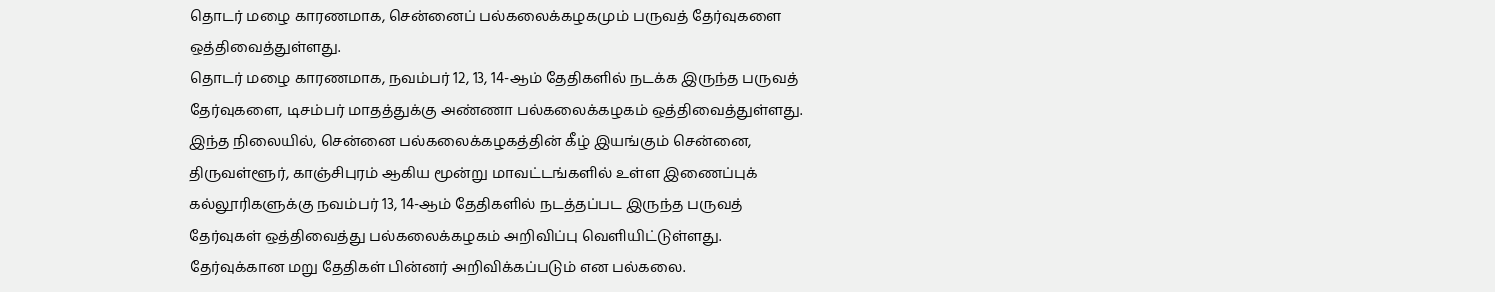தொடர் மழை காரணமாக, சென்னைப் பல்கலைக்கழகமும் பருவத் தேர்வுகளை ஒத்திவைத்துள்ளது.
தொடர் மழை காரணமாக, நவம்பர் 12, 13, 14-ஆம் தேதிகளில் நடக்க இருந்த பருவத் தேர்வுகளை, டிசம்பர் மாதத்துக்கு அண்ணா பல்கலைக்கழகம் ஒத்திவைத்துள்ளது.
இந்த நிலையில், சென்னை பல்கலைக்கழகத்தின் கீழ் இயங்கும் சென்னை, திருவள்ளூர், காஞ்சிபுரம் ஆகிய மூன்று மாவட்டங்களில் உள்ள இணைப்புக் கல்லூரிகளுக்கு நவம்பர் 13, 14-ஆம் தேதிகளில் நடத்தப்பட இருந்த பருவத் தேர்வுகள் ஒத்திவைத்து பல்கலைக்கழகம் அறிவிப்பு வெளியிட்டுள்ளது.
தேர்வுக்கான மறு தேதிகள் பின்னர் அறிவிக்கப்படும் என பல்கலை.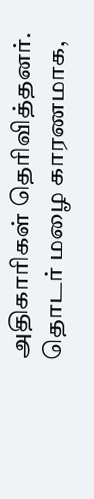அதிகாரிகள் தெரிவித்தனர்.
தொடர் மழை காரணமாக,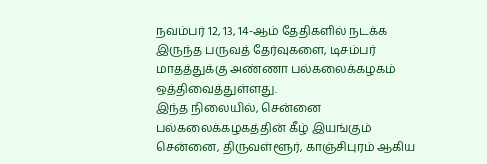நவம்பர் 12, 13, 14-ஆம் தேதிகளில் நடக்க இருந்த பருவத் தேர்வுகளை, டிசம்பர் மாதத்துக்கு அண்ணா பல்கலைக்கழகம் ஒத்திவைத்துள்ளது.
இந்த நிலையில், சென்னை பல்கலைக்கழகத்தின் கீழ் இயங்கும் சென்னை, திருவள்ளூர், காஞ்சிபுரம் ஆகிய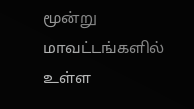மூன்று மாவட்டங்களில் உள்ள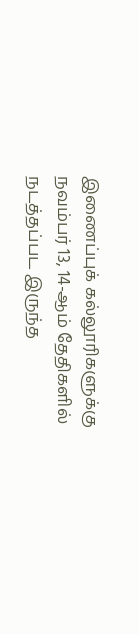இணைப்புக் கல்லூரிகளுக்கு நவம்பர் 13, 14-ஆம் தேதிகளில் நடத்தப்பட இருந்த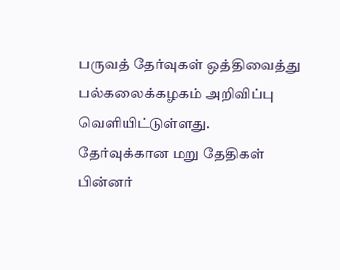பருவத் தேர்வுகள் ஒத்திவைத்து பல்கலைக்கழகம் அறிவிப்பு வெளியிட்டுள்ளது.
தேர்வுக்கான மறு தேதிகள் பின்னர்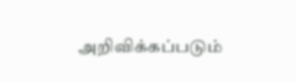அறிவிக்கப்படும்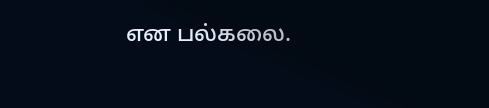என பல்கலை.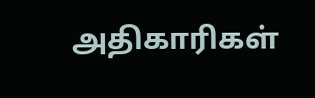அதிகாரிகள்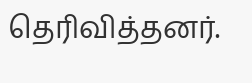தெரிவித்தனர்.